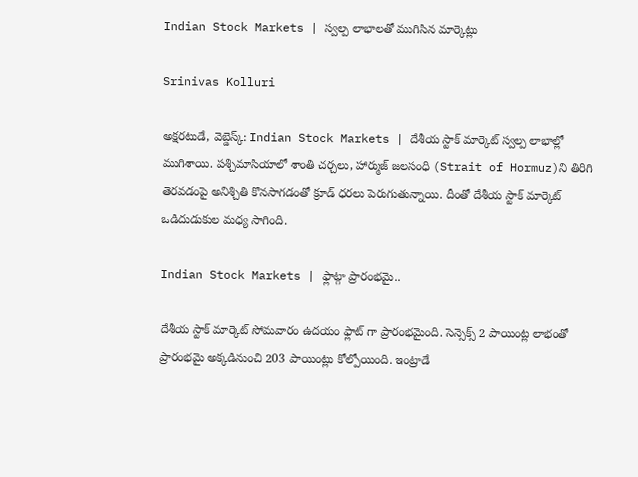Indian Stock Markets | స్వల్ప లాభాలతో ముగిసిన మార్కెట్లు

Srinivas Kolluri

అక్షరటుడే, వెబ్డెస్క్: Indian Stock Markets | దేశీయ స్టాక్ మార్కెట్ స్వల్ప లాభాల్లో ముగిశాయి. పశ్చిమాసియాలో శాంతి చర్చలు, హార్ముజ్ జలసంధి (Strait of Hormuz)ని తిరిగి తెరవడంపై అనిశ్చితి కొనసాగడంతో క్రూడ్ ధరలు పెరుగుతున్నాయి. దీంతో దేశీయ స్టాక్ మార్కెట్ ఒడిదుడుకుల మధ్య సాగింది.

Indian Stock Markets | ఫ్లాట్గా ప్రారంభమై..

దేశీయ స్టాక్ మార్కెట్ సోమవారం ఉదయం ఫ్లాట్ గా ప్రారంభమైంది. సెన్సెక్స్ 2 పాయింట్ల లాభంతో ప్రారంభమై అక్కడినుంచి 203 పాయింట్లు కోల్పోయింది. ఇంట్రాడే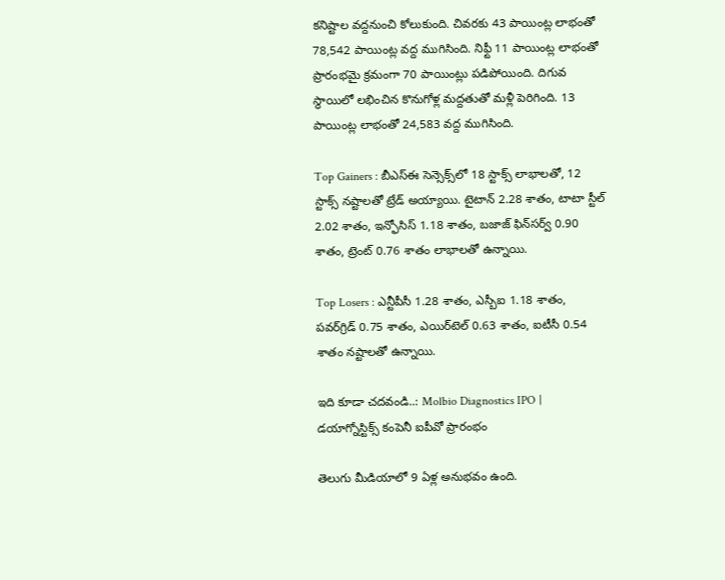కనిష్టాల వద్దనుంచి కోలుకుంది. చివరకు 43 పాయింట్ల లాభంతో 78,542 పాయింట్ల వద్ద ముగిసింది. నిఫ్టీ 11 పాయింట్ల లాభంతో ప్రారంభమై క్రమంగా 70 పాయింట్లు పడిపోయింది. దిగువ స్థాయిలో లభించిన కొనుగోళ్ల మద్దతుతో మళ్లీ పెరిగింది. 13 పాయింట్ల లాభంతో 24,583 వద్ద ముగిసింది.

Top Gainers : బీఎస్ఈ సెన్సెక్స్‌లో 18 స్టాక్స్ లాభాలతో, 12 స్టాక్స్ నష్టాలతో ట్రేడ్ అయ్యాయి. టైటాన్ 2.28 శాతం, టాటా స్టీల్ 2.02 శాతం, ఇన్ఫోసిస్ 1.18 శాతం, బజాజ్ ఫిన్‌సర్వ్ 0.90 శాతం, ట్రెంట్ 0.76 శాతం లాభాలతో ఉన్నాయి.

Top Losers : ఎన్టీపీసీ 1.28 శాతం, ఎస్బీఐ 1.18 శాతం, పవర్‌గ్రిడ్ 0.75 శాతం, ఎయిర్‌టెల్ 0.63 శాతం, ఐటీసీ 0.54 శాతం నష్టాలతో ఉన్నాయి.

ఇది కూడా చదవండి..: Molbio Diagnostics IPO | డయాగ్నోస్టిక్స్ కంపెనీ ఐపీవో ప్రారంభం

తెలుగు మీడియాలో 9 ఏళ్ల అనుభవం ఉంది.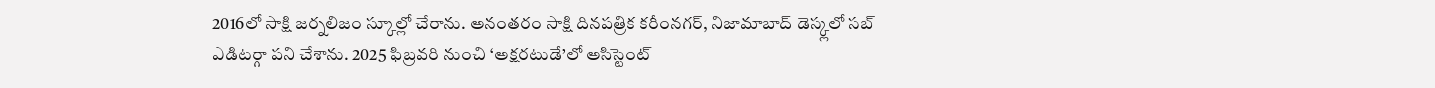2016లో సాక్షి జర్నలిజం స్కూల్లో చేరాను. అనంతరం సాక్షి దినపత్రిక కరీంనగర్, నిజామాబాద్ డెస్క్లలో సబ్ ఎడిటర్గా పని చేశాను. 2025 ఫిబ్రవరి నుంచి ‘అక్షరటుడే’లో అసిస్టెంట్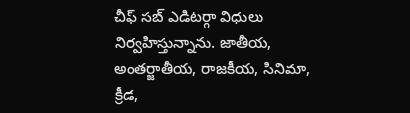చీఫ్ సబ్ ఎడిటర్గా విధులు నిర్వహిస్తున్నాను. జాతీయ, అంతర్జాతీయ, రాజకీయ, సినిమా, క్రీడ,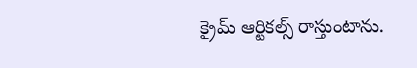క్రైమ్ ఆర్టికల్స్ రాస్తుంటాను.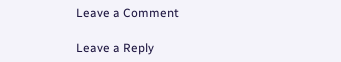Leave a Comment

Leave a Reply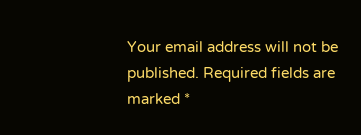Your email address will not be published. Required fields are marked *